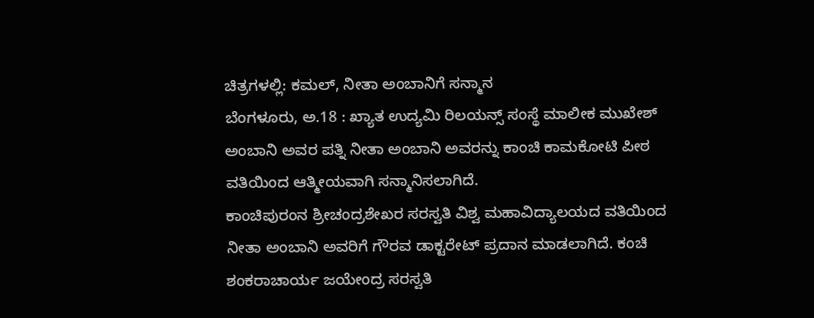ಚಿತ್ರಗಳಲ್ಲಿ: ಕಮಲ್, ನೀತಾ ಅಂಬಾನಿಗೆ ಸನ್ಮಾನ
ಬೆಂಗಳೂರು, ಅ.18 : ಖ್ಯಾತ ಉದ್ಯಮಿ ರಿಲಯನ್ಸ್ ಸಂಸ್ಥೆ ಮಾಲೀಕ ಮುಖೇಶ್ ಅಂಬಾನಿ ಅವರ ಪತ್ನಿ ನೀತಾ ಅಂಬಾನಿ ಅವರನ್ನು ಕಾಂಚಿ ಕಾಮಕೋಟಿ ಪೀಠ ವತಿಯಿಂದ ಆತ್ಮೀಯವಾಗಿ ಸನ್ಮಾನಿಸಲಾಗಿದೆ.
ಕಾಂಚಿಪುರಂನ ಶ್ರೀಚಂದ್ರಶೇಖರ ಸರಸ್ವತಿ ವಿಶ್ವ ಮಹಾವಿದ್ಯಾಲಯದ ವತಿಯಿಂದ ನೀತಾ ಅಂಬಾನಿ ಅವರಿಗೆ ಗೌರವ ಡಾಕ್ಟರೇಟ್ ಪ್ರದಾನ ಮಾಡಲಾಗಿದೆ. ಕಂಚಿ ಶಂಕರಾಚಾರ್ಯ ಜಯೇಂದ್ರ ಸರಸ್ವತಿ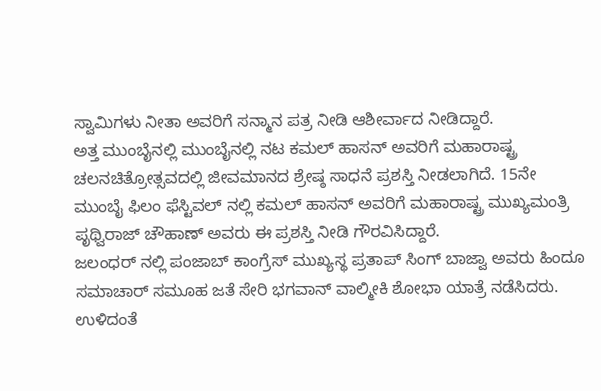ಸ್ವಾಮಿಗಳು ನೀತಾ ಅವರಿಗೆ ಸನ್ಮಾನ ಪತ್ರ ನೀಡಿ ಆಶೀರ್ವಾದ ನೀಡಿದ್ದಾರೆ.
ಅತ್ತ ಮುಂಬೈನಲ್ಲಿ ಮುಂಬೈನಲ್ಲಿ ನಟ ಕಮಲ್ ಹಾಸನ್ ಅವರಿಗೆ ಮಹಾರಾಷ್ಟ್ರ ಚಲನಚಿತ್ರೋತ್ಸವದಲ್ಲಿ ಜೀವಮಾನದ ಶ್ರೇಷ್ಠ ಸಾಧನೆ ಪ್ರಶಸ್ತಿ ನೀಡಲಾಗಿದೆ. 15ನೇ ಮುಂಬೈ ಫಿಲಂ ಫೆಸ್ಟಿವಲ್ ನಲ್ಲಿ ಕಮಲ್ ಹಾಸನ್ ಅವರಿಗೆ ಮಹಾರಾಷ್ಟ್ರ ಮುಖ್ಯಮಂತ್ರಿ ಪೃಥ್ವಿರಾಜ್ ಚೌಹಾಣ್ ಅವರು ಈ ಪ್ರಶಸ್ತಿ ನೀಡಿ ಗೌರವಿಸಿದ್ದಾರೆ.
ಜಲಂಧರ್ ನಲ್ಲಿ ಪಂಜಾಬ್ ಕಾಂಗ್ರೆಸ್ ಮುಖ್ಯಸ್ಥ ಪ್ರತಾಪ್ ಸಿಂಗ್ ಬಾಜ್ವಾ ಅವರು ಹಿಂದೂ ಸಮಾಚಾರ್ ಸಮೂಹ ಜತೆ ಸೇರಿ ಭಗವಾನ್ ವಾಲ್ಮೀಕಿ ಶೋಭಾ ಯಾತ್ರೆ ನಡೆಸಿದರು. ಉಳಿದಂತೆ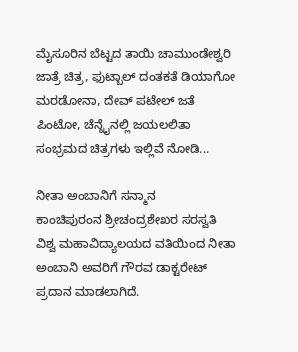ಮೈಸೂರಿನ ಬೆಟ್ಟದ ತಾಯಿ ಚಾಮುಂಡೇಶ್ವರಿ ಜಾತ್ರೆ ಚಿತ್ರ, ಫುಟ್ಬಾಲ್ ದಂತಕತೆ ಡಿಯಾಗೋ ಮರಡೋನಾ, ದೇವ್ ಪಟೇಲ್ ಜತೆ ಪಿಂಟೋ, ಚೆನ್ನೈನಲ್ಲಿ ಜಯಲಲಿತಾ ಸಂಭ್ರಮದ ಚಿತ್ರಗಳು ಇಲ್ಲಿವೆ ನೋಡಿ...

ನೀತಾ ಅಂಬಾನಿಗೆ ಸನ್ಮಾನ
ಕಾಂಚಿಪುರಂನ ಶ್ರೀಚಂದ್ರಶೇಖರ ಸರಸ್ವತಿ ವಿಶ್ವ ಮಹಾವಿದ್ಯಾಲಯದ ವತಿಯಿಂದ ನೀತಾ ಅಂಬಾನಿ ಅವರಿಗೆ ಗೌರವ ಡಾಕ್ಟರೇಟ್ ಪ್ರದಾನ ಮಾಡಲಾಗಿದೆ.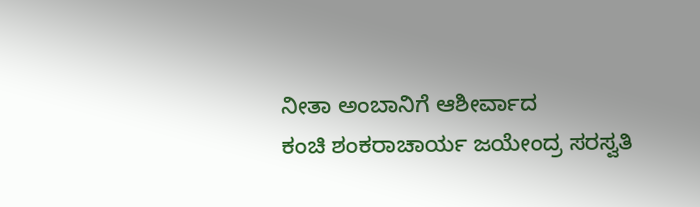ನೀತಾ ಅಂಬಾನಿಗೆ ಆಶೀರ್ವಾದ
ಕಂಚಿ ಶಂಕರಾಚಾರ್ಯ ಜಯೇಂದ್ರ ಸರಸ್ವತಿ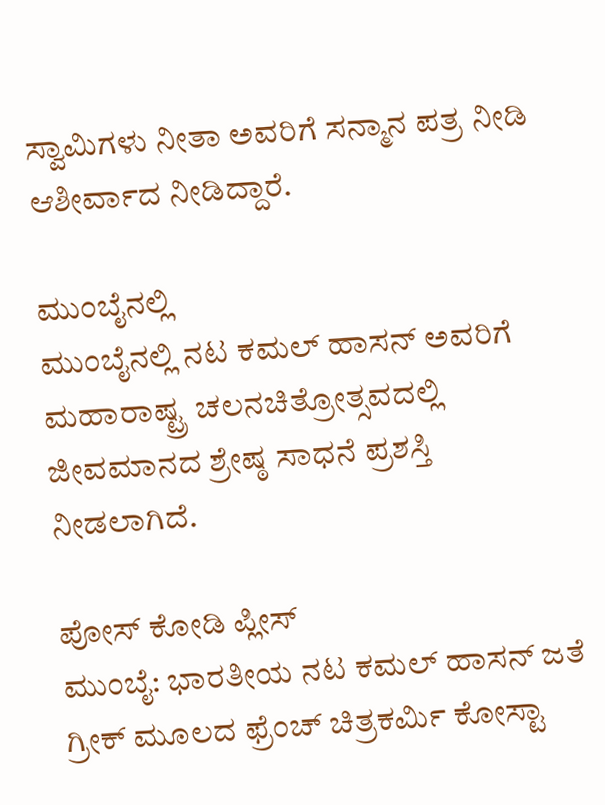ಸ್ವಾಮಿಗಳು ನೀತಾ ಅವರಿಗೆ ಸನ್ಮಾನ ಪತ್ರ ನೀಡಿ ಆಶೀರ್ವಾದ ನೀಡಿದ್ದಾರೆ.

ಮುಂಬೈನಲ್ಲಿ
ಮುಂಬೈನಲ್ಲಿ ನಟ ಕಮಲ್ ಹಾಸನ್ ಅವರಿಗೆ ಮಹಾರಾಷ್ಟ್ರ ಚಲನಚಿತ್ರೋತ್ಸವದಲ್ಲಿ ಜೀವಮಾನದ ಶ್ರೇಷ್ಠ ಸಾಧನೆ ಪ್ರಶಸ್ತಿ ನೀಡಲಾಗಿದೆ.

ಪೋಸ್ ಕೋಡಿ ಪ್ಲೀಸ್
ಮುಂಬೈ: ಭಾರತೀಯ ನಟ ಕಮಲ್ ಹಾಸನ್ ಜತೆ ಗ್ರೀಕ್ ಮೂಲದ ಫ್ರೆಂಚ್ ಚಿತ್ರಕರ್ಮಿ ಕೋಸ್ಟಾ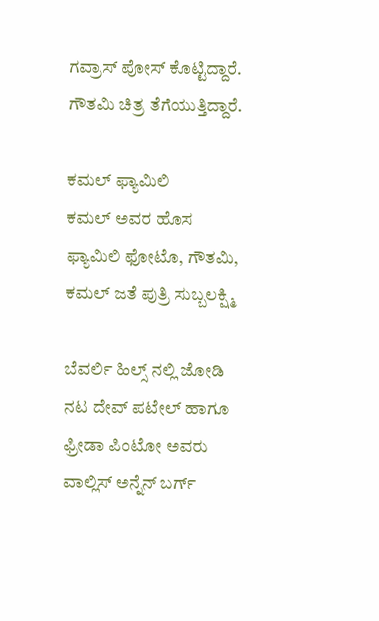ಗವ್ರಾಸ್ ಪೋಸ್ ಕೊಟ್ಟಿದ್ದಾರೆ. ಗೌತಮಿ ಚಿತ್ರ ತೆಗೆಯುತ್ತಿದ್ದಾರೆ.

ಕಮಲ್ ಫ್ಯಾಮಿಲಿ
ಕಮಲ್ ಅವರ ಹೊಸ ಫ್ಯಾಮಿಲಿ ಫೋಟೊ, ಗೌತಮಿ, ಕಮಲ್ ಜತೆ ಪುತ್ರಿ ಸುಬ್ಬಲಕ್ಷ್ಮಿ

ಬೆವರ್ಲಿ ಹಿಲ್ಸ್ ನಲ್ಲಿ ಜೋಡಿ
ನಟ ದೇವ್ ಪಟೇಲ್ ಹಾಗೂ ಫ್ರೀಡಾ ಪಿಂಟೋ ಅವರು ವಾಲ್ಲಿಸ್ ಅನ್ನೆನ್ ಬರ್ಗ್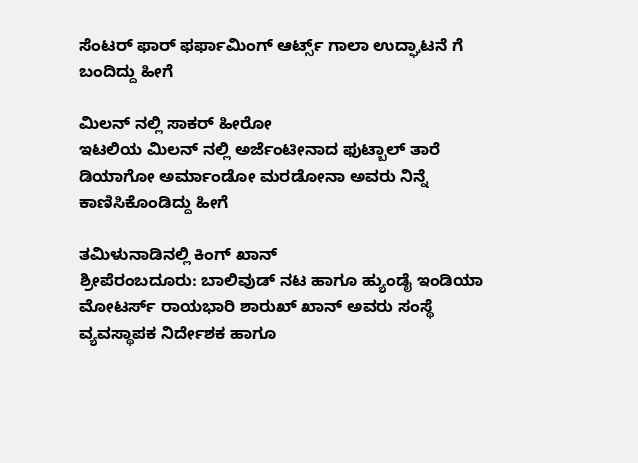ಸೆಂಟರ್ ಫಾರ್ ಫರ್ಫಾಮಿಂಗ್ ಆರ್ಟ್ಸ್ ಗಾಲಾ ಉದ್ಘಾಟನೆ ಗೆ ಬಂದಿದ್ದು ಹೀಗೆ

ಮಿಲನ್ ನಲ್ಲಿ ಸಾಕರ್ ಹೀರೋ
ಇಟಲಿಯ ಮಿಲನ್ ನಲ್ಲಿ ಅರ್ಜೆಂಟೀನಾದ ಫುಟ್ಬಾಲ್ ತಾರೆ ಡಿಯಾಗೋ ಅರ್ಮಾಂಡೋ ಮರಡೋನಾ ಅವರು ನಿನ್ನೆ ಕಾಣಿಸಿಕೊಂಡಿದ್ದು ಹೀಗೆ

ತಮಿಳುನಾಡಿನಲ್ಲಿ ಕಿಂಗ್ ಖಾನ್
ಶ್ರೀಪೆರಂಬದೂರು: ಬಾಲಿವುಡ್ ನಟ ಹಾಗೂ ಹ್ಯುಂಡೈ ಇಂಡಿಯಾ ಮೋಟರ್ಸ್ ರಾಯಭಾರಿ ಶಾರುಖ್ ಖಾನ್ ಅವರು ಸಂಸ್ಥೆ ವ್ಯವಸ್ಥಾಪಕ ನಿರ್ದೇಶಕ ಹಾಗೂ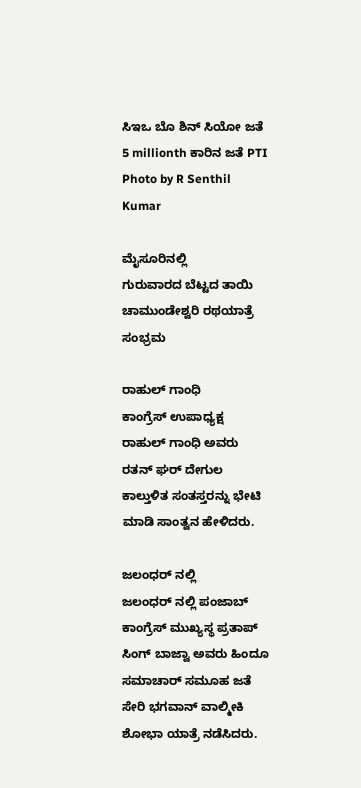ಸಿಇಒ ಬೊ ಶಿನ್ ಸಿಯೋ ಜತೆ 5 millionth ಕಾರಿನ ಜತೆ PTI Photo by R Senthil Kumar

ಮೈಸೂರಿನಲ್ಲಿ
ಗುರುವಾರದ ಬೆಟ್ಟದ ತಾಯಿ ಚಾಮುಂಡೇಶ್ವರಿ ರಥಯಾತ್ರೆ ಸಂಭ್ರಮ

ರಾಹುಲ್ ಗಾಂಧಿ
ಕಾಂಗ್ರೆಸ್ ಉಪಾಧ್ಯಕ್ಷ ರಾಹುಲ್ ಗಾಂಧಿ ಅವರು ರತನ್ ಘರ್ ದೇಗುಲ ಕಾಲ್ತುಳಿತ ಸಂತಸ್ತರನ್ನು ಭೇಟಿ ಮಾಡಿ ಸಾಂತ್ವನ ಹೇಳಿದರು.

ಜಲಂಧರ್ ನಲ್ಲಿ
ಜಲಂಧರ್ ನಲ್ಲಿ ಪಂಜಾಬ್ ಕಾಂಗ್ರೆಸ್ ಮುಖ್ಯಸ್ಥ ಪ್ರತಾಪ್ ಸಿಂಗ್ ಬಾಜ್ವಾ ಅವರು ಹಿಂದೂ ಸಮಾಚಾರ್ ಸಮೂಹ ಜತೆ ಸೇರಿ ಭಗವಾನ್ ವಾಲ್ಮೀಕಿ ಶೋಭಾ ಯಾತ್ರೆ ನಡೆಸಿದರು.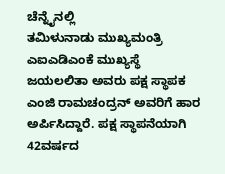ಚೆನ್ನೈನಲ್ಲಿ
ತಮಿಳುನಾಡು ಮುಖ್ಯಮಂತ್ರಿ ಎಐಎಡಿಎಂಕೆ ಮುಖ್ಯಸ್ಥೆ ಜಯಲಲಿತಾ ಅವರು ಪಕ್ಷ ಸ್ಥಾಪಕ ಎಂಜಿ ರಾಮಚಂದ್ರನ್ ಅವರಿಗೆ ಹಾರ ಅರ್ಪಿಸಿದ್ದಾರೆ. ಪಕ್ಷ ಸ್ಥಾಪನೆಯಾಗಿ 42ವರ್ಷದ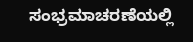ಸಂಭ್ರಮಾಚರಣೆಯಲ್ಲಿ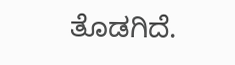ತೊಡಗಿದೆ.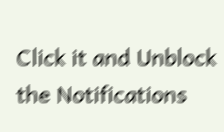Click it and Unblock the Notifications